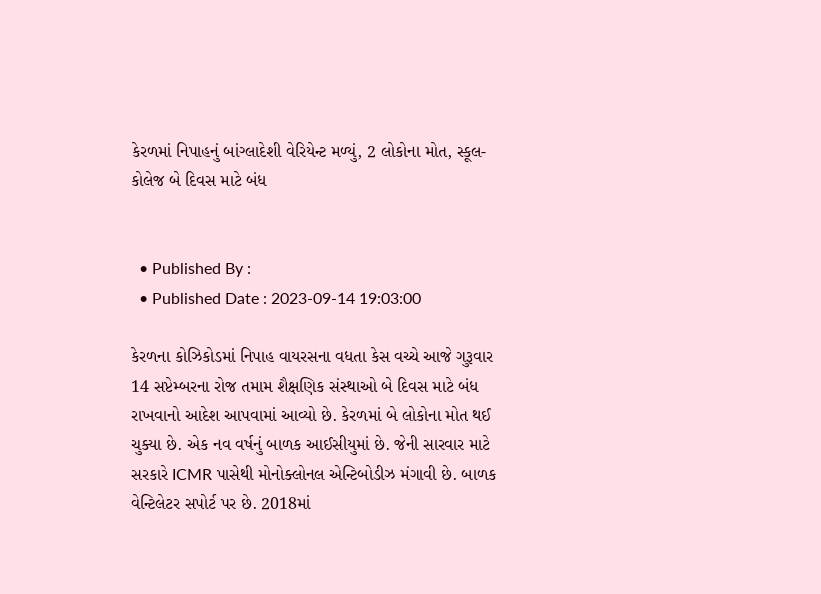કેરળમાં નિપાહનું બાંગ્લાદેશી વેરિયેન્ટ મળ્યું, 2 લોકોના મોત, સ્કૂલ-કોલેજ બે દિવસ માટે બંધ


  • Published By :
  • Published Date : 2023-09-14 19:03:00

કેરળના કોઝિકોડમાં નિપાહ વાયરસના વધતા કેસ વચ્ચે આજે ગુરૂવાર 14 સપ્ટેમ્બરના રોજ તમામ શૈક્ષણિક સંસ્થાઓ બે દિવસ માટે બંધ રાખવાનો આદેશ આપવામાં આવ્યો છે. કેરળમાં બે લોકોના મોત થઈ ચુક્યા છે. એક નવ વર્ષનું બાળક આઈસીયુમાં છે. જેની સારવાર માટે સરકારે ICMR પાસેથી મોનોક્લોનલ એન્ટિબોડીઝ મંગાવી છે. બાળક વેન્ટિલેટર સપોર્ટ પર છે. 2018માં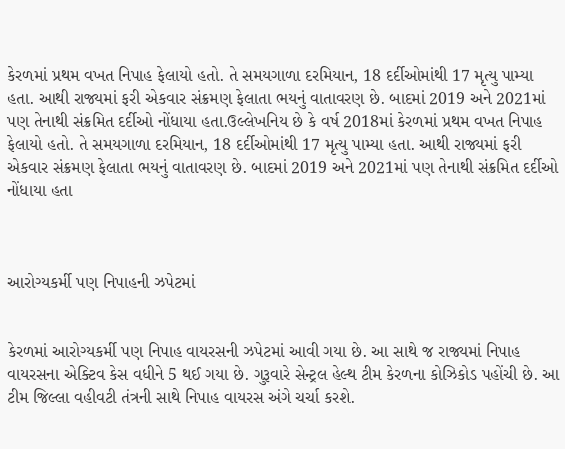કેરળમાં પ્રથમ વખત નિપાહ ફેલાયો હતો. તે સમયગાળા દરમિયાન, 18 દર્દીઓમાંથી 17 મૃત્યુ પામ્યા હતા. આથી રાજ્યમાં ફરી એકવાર સંક્રમણ ફેલાતા ભયનું વાતાવરણ છે. બાદમાં 2019 અને 2021માં પણ તેનાથી સંક્રમિત દર્દીઓ નોંધાયા હતા.ઉલ્લેખનિય છે કે વર્ષ 2018માં કેરળમાં પ્રથમ વખત નિપાહ ફેલાયો હતો. તે સમયગાળા દરમિયાન, 18 દર્દીઓમાંથી 17 મૃત્યુ પામ્યા હતા. આથી રાજ્યમાં ફરી એકવાર સંક્રમણ ફેલાતા ભયનું વાતાવરણ છે. બાદમાં 2019 અને 2021માં પણ તેનાથી સંક્રમિત દર્દીઓ નોંધાયા હતા



આરોગ્યકર્મી પણ નિપાહની ઝપેટમાં


કેરળમાં આરોગ્યકર્મી પણ નિપાહ વાયરસની ઝપેટમાં આવી ગયા છે. આ સાથે જ રાજ્યમાં નિપાહ વાયરસના એક્ટિવ કેસ વધીને 5 થઈ ગયા છે. ગુરૂવારે સેન્ટ્રલ હેલ્થ ટીમ કેરળના કોઝિકોડ પહોંચી છે. આ ટીમ જિલ્લા વહીવટી તંત્રની સાથે નિપાહ વાયરસ અંગે ચર્ચા કરશે.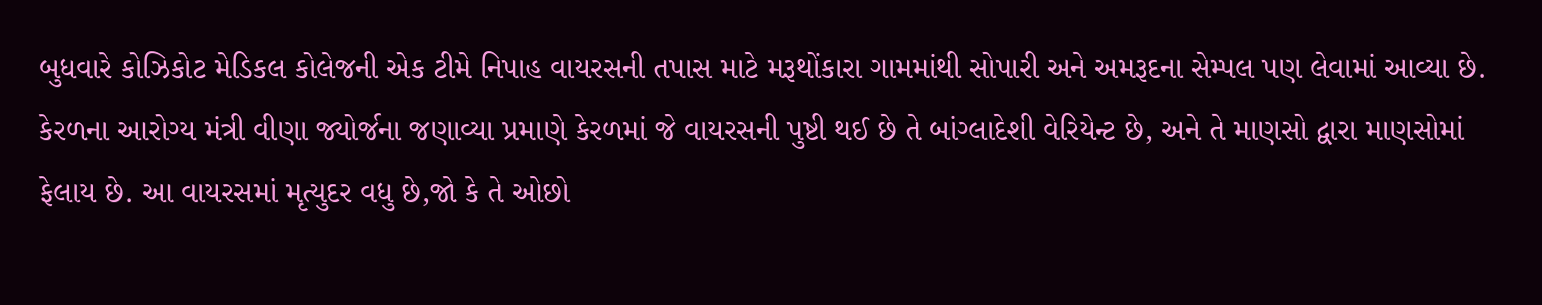બુધવારે કોઝિકોટ મેડિકલ કોલેજની એક ટીમે નિપાહ વાયરસની તપાસ માટે મરૂથોંકારા ગામમાંથી સોપારી અને અમરૂદના સેમ્પલ પણ લેવામાં આવ્યા છે. કેરળના આરોગ્ય મંત્રી વીણા જ્યોર્જના જણાવ્યા પ્રમાણે કેરળમાં જે વાયરસની પુષ્ટી થઈ છે તે બાંગ્લાદેશી વેરિયેન્ટ છે, અને તે માણસો દ્વારા માણસોમાં ફેલાય છે. આ વાયરસમાં મૃત્યુદર વધુ છે,જો કે તે ઓછો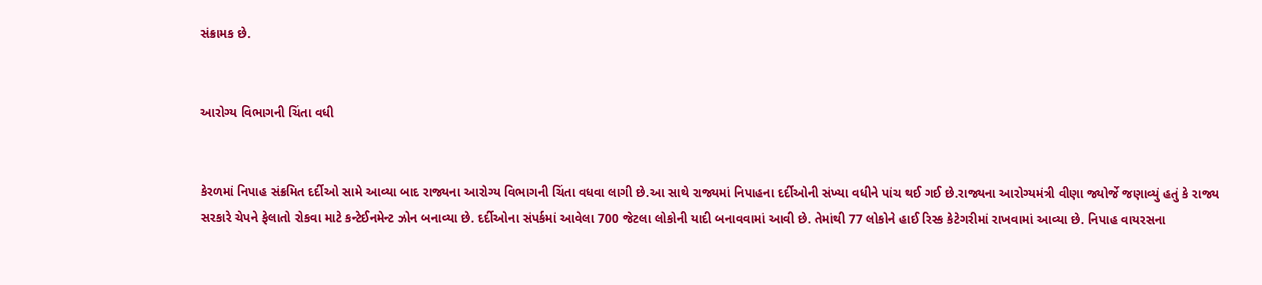સંક્રામક છે.


આરોગ્ય વિભાગની ચિંતા વધી


કેરળમાં નિપાહ સંક્રમિત દર્દીઓ સામે આવ્યા બાદ રાજ્યના આરોગ્ય વિભાગની ચિંતા વધવા લાગી છે.આ સાથે રાજ્યમાં નિપાહના દર્દીઓની સંખ્યા વધીને પાંચ થઈ ગઈ છે.રાજ્યના આરોગ્યમંત્રી વીણા જ્યોર્જે જણાવ્યું હતું કે રાજ્ય સરકારે ચેપને ફેલાતો રોકવા માટે કન્ટેઈનમેન્ટ ઝોન બનાવ્યા છે. દર્દીઓના સંપર્કમાં આવેલા 700 જેટલા લોકોની યાદી બનાવવામાં આવી છે. તેમાંથી 77 લોકોને હાઈ રિસ્ક કેટેગરીમાં રાખવામાં આવ્યા છે. નિપાહ વાયરસના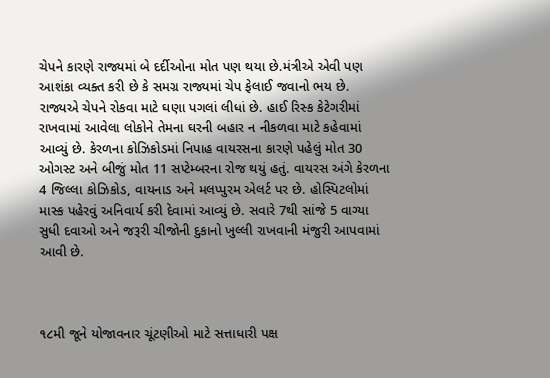ચેપને કારણે રાજ્યમાં બે દર્દીઓના મોત પણ થયા છે.મંત્રીએ એવી પણ આશંકા વ્યક્ત કરી છે કે સમગ્ર રાજ્યમાં ચેપ ફેલાઈ જવાનો ભય છે. રાજ્યએ ચેપને રોકવા માટે ઘણા પગલાં લીધાં છે. હાઈ રિસ્ક કેટેગરીમાં રાખવામાં આવેલા લોકોને તેમના ઘરની બહાર ન નીકળવા માટે કહેવામાં આવ્યું છે. કેરળના કોઝિકોડમાં નિપાહ વાયરસના કારણે પહેલું મોત 30 ઓગસ્ટ અને બીજું મોત 11 સપ્ટેમ્બરના રોજ થયું હતું. વાયરસ અંગે કેરળના 4 જિલ્લા કોઝિકોડ, વાયનાડ અને મલપ્પુરમ એલર્ટ પર છે. હોસ્પિટલોમાં માસ્ક પહેરવું અનિવાર્ય કરી દેવામાં આવ્યું છે. સવારે 7થી સાંજે 5 વાગ્યા સુધી દવાઓ અને જરૂરી ચીજોની દુકાનો ખુલ્લી રાખવાની મંજુરી આપવામાં આવી છે.



૧૮મી જૂને યોજાવનાર ચૂંટણીઓ માટે સત્તાધારી પક્ષ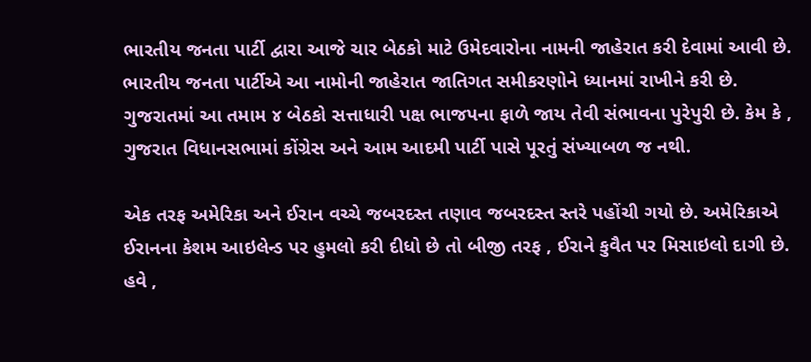ભારતીય જનતા પાર્ટી દ્વારા આજે ચાર બેઠકો માટે ઉમેદવારોના નામની જાહેરાત કરી દેવામાં આવી છે. ભારતીય જનતા પાર્ટીએ આ નામોની જાહેરાત જાતિગત સમીકરણોને ધ્યાનમાં રાખીને કરી છે. ગુજરાતમાં આ તમામ ૪ બેઠકો સત્તાધારી પક્ષ ભાજપના ફાળે જાય તેવી સંભાવના પુરેપુરી છે. કેમ કે , ગુજરાત વિધાનસભામાં કોંગ્રેસ અને આમ આદમી પાર્ટી પાસે પૂરતું સંખ્યાબળ જ નથી.

એક તરફ અમેરિકા અને ઈરાન વચ્ચે જબરદસ્ત તણાવ જબરદસ્ત સ્તરે પહોંચી ગયો છે. અમેરિકાએ ઈરાનના કેશમ આઇલેન્ડ પર હુમલો કરી દીધો છે તો બીજી તરફ , ઈરાને કુવૈત પર મિસાઇલો દાગી છે. હવે ,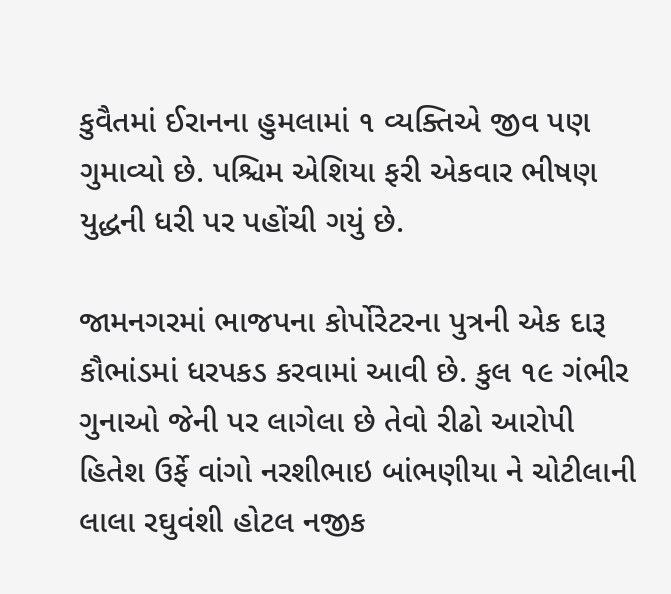કુવૈતમાં ઈરાનના હુમલામાં ૧ વ્યક્તિએ જીવ પણ ગુમાવ્યો છે. પશ્ચિમ એશિયા ફરી એકવાર ભીષણ યુદ્ધની ધરી પર પહોંચી ગયું છે.

જામનગરમાં ભાજપના કોર્પોરેટરના પુત્રની એક દારૂ કૌભાંડમાં ધરપકડ કરવામાં આવી છે. કુલ ૧૯ ગંભીર ગુનાઓ જેની પર લાગેલા છે તેવો રીઢો આરોપી હિતેશ ઉર્ફે વાંગો નરશીભાઇ બાંભણીયા ને ચોટીલાની લાલા રઘુવંશી હોટલ નજીક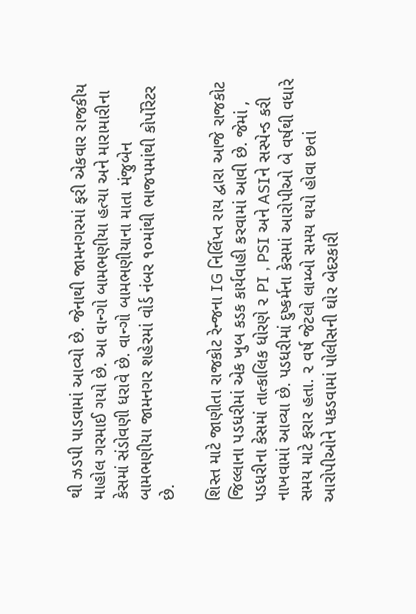થી ઝડપી પાડવામાં આવ્યો છે. જેનાથી જામનગરમાં ફરી એકવાર રાજકીય માહોલ ગરમાઈ ગયો છે. આ વાન્ગો બામભણીયા હત્યા અને મારામારીના કેસમાં સંડોવણી ધરાવે છે. વાન્ગો બામભણીયાના માતા મંજુબેન બામભણીયા જામનગર શહેરમાં વોર્ડ નંબર ૧૦માંથી ભાજપમાંથી કોર્પોરેટર છે.

શિસ્ત માટે જાણીતા રાજકોટ રેન્જના IG નિર્લિપ્ત રાય દ્વારા આજે રાજકોટ જિલ્લાના પડધરીમાં એક ખુબ કડક કાર્યવાહી કરવામાં આવી છે. જેમાં , પડધરીના કેસમાં તાત્કાલિક ધોરણે ૨ PI , PSI અને ASIને સસ્પેન્ડ કરી નાખવામાં આવ્યા છે. પડધરીમાં દુષ્કર્મના કેસમાં આરોપીઓ બે વર્ષથી વધારે સમય માટે ફરાર હતા. ૨ વર્ષ જેટલો લામ્બો સમય થયો હોવા છતાં આરોપીઓને પકડવામાં પોલીસની ઘોર બેદરકારી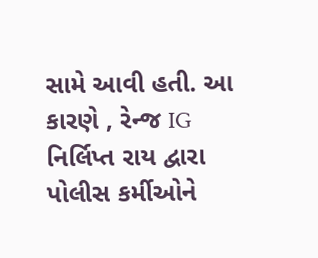સામે આવી હતી. આ કારણે , રેન્જ IG નિર્લિપ્ત રાય દ્વારા પોલીસ કર્મીઓને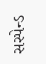સસ્પેન્ડ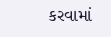કરવામાં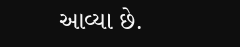આવ્યા છે.